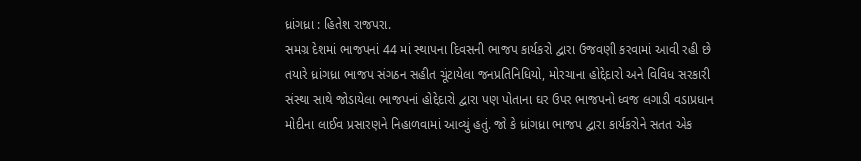ધ્રાંગધ્રા : હિતેશ રાજપરા.
સમગ્ર દેશમાં ભાજપનાં 44 માં સ્થાપના દિવસની ભાજપ કાર્યકરો દ્વારા ઉજવણી કરવામાં આવી રહી છે તયારે ધ્રાંગધ્રા ભાજપ સંગઠન સહીત ચૂંટાયેલા જનપ્રતિનિધિયો, મોરચાના હોદ્દેદારો અને વિવિધ સરકારી સંસ્થા સાથે જોડાયેલા ભાજપનાં હોદ્દેદારો દ્વારા પણ પોતાના ઘર ઉપર ભાજપનો ધ્વજ લગાડી વડાપ્રધાન મોદીના લાઈવ પ્રસારણને નિહાળવામાં આવ્યું હતું. જો કે ધ્રાંગધ્રા ભાજપ દ્વારા કાર્યકરોને સતત એક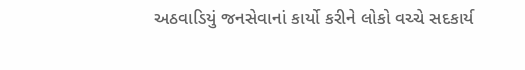અઠવાડિયું જનસેવાનાં કાર્યો કરીને લોકો વચ્ચે સદકાર્ય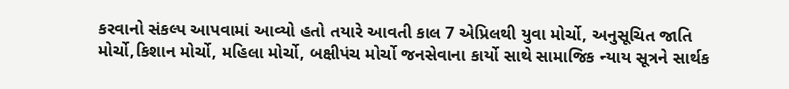કરવાનો સંકલ્પ આપવામાં આવ્યો હતો તયારે આવતી કાલ 7 એપ્રિલથી યુવા મોર્ચો, અનુસૂચિત જાતિ મોર્ચો,કિશાન મોર્ચો, મહિલા મોર્ચો, બક્ષીપંચ મોર્ચો જનસેવાના કાર્યો સાથે સામાજિક ન્યાય સૂત્રને સાર્થક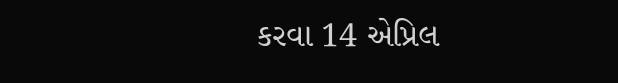કરવા 14 એપ્રિલ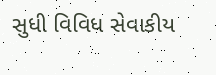સુધી વિવિધ સેવાકીય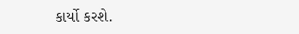કાર્યો કરશે.